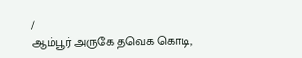/
ஆம்பூர் அருகே தவெக கொடி,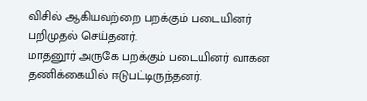விசில் ஆகியவற்றை பறக்கும் படையினர் பறிமுதல் செய்தனர்.
மாதனூர் அருகே பறக்கும் படையினர் வாகன தணிக்கையில் ஈடுபட்டிருந்தனர்.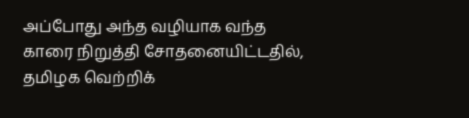அப்போது அந்த வழியாக வந்த காரை நிறுத்தி சோதனையிட்டதில், தமிழக வெற்றிக்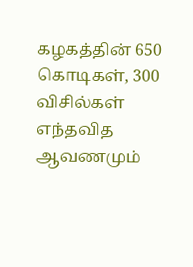கழகத்தின் 650 கொடிகள், 300 விசில்கள் எந்தவித ஆவணமும்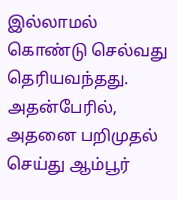இல்லாமல் கொண்டு செல்வது தெரியவந்தது.
அதன்பேரில், அதனை பறிமுதல் செய்து ஆம்பூர்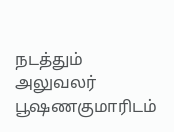நடத்தும் அலுவலர் பூஷணகுமாரிடம்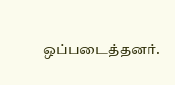ஒப்படைத்தனர்.